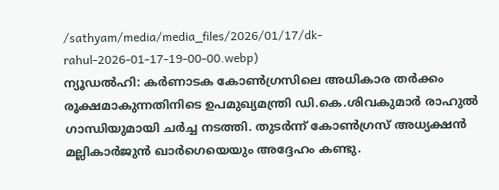/sathyam/media/media_files/2026/01/17/dk-rahul-2026-01-17-19-00-00.webp)
ന്യൂഡൽഹി: കർണാടക കോൺഗ്രസിലെ അധികാര തർക്കം രൂക്ഷമാകുന്നതിനിടെ ഉപമുഖ്യമന്ത്രി ഡി.കെ.ശിവകുമാർ രാഹുൽ ഗാന്ധിയുമായി ചർച്ച നടത്തി. തുടർന്ന് കോൺഗ്രസ് അധ്യക്ഷൻ മല്ലികാർജുൻ ഖാർഗെയെയും അദ്ദേഹം കണ്ടു.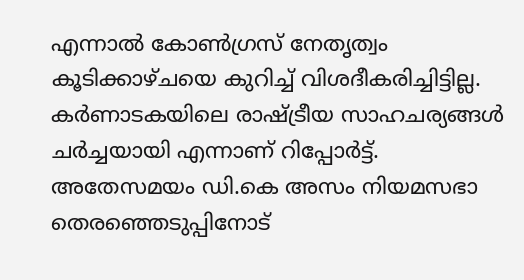എന്നാൽ കോൺഗ്രസ് നേതൃത്വം കൂടിക്കാഴ്ചയെ കുറിച്ച് വിശദീകരിച്ചിട്ടില്ല. കർണാടകയിലെ രാഷ്ട്രീയ സാഹചര്യങ്ങൾ ചർച്ചയായി എന്നാണ് റിപ്പോർട്ട്. അതേസമയം ഡി.കെ അസം നിയമസഭാ തെരഞ്ഞെടുപ്പിനോട്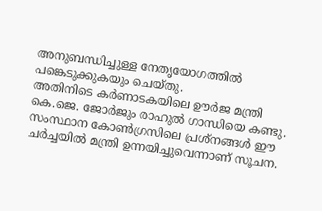അനുബന്ധിച്ചുള്ള നേതൃയോഗത്തിൽ പങ്കെടുക്കുകയും ചെയ്തു.
അതിനിടെ കർണാടകയിലെ ഊർജ മന്ത്രി കെ.ജെ. ജോർജും രാഹുൽ ഗാന്ധിയെ കണ്ടു. സംസ്ഥാന കോൺഗ്രസിലെ പ്രശ്നങ്ങൾ ഈ ചർച്ചയിൽ മന്ത്രി ഉന്നയിച്ചുവെന്നാണ് സൂചന.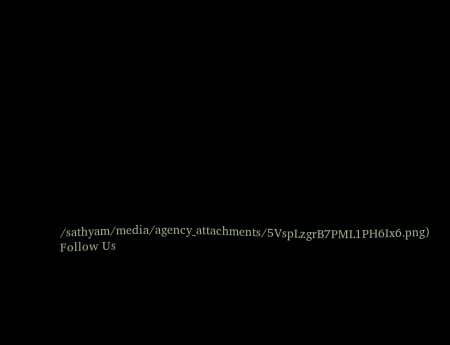/sathyam/media/agency_attachments/5VspLzgrB7PML1PH6Ix6.png)
Follow Us